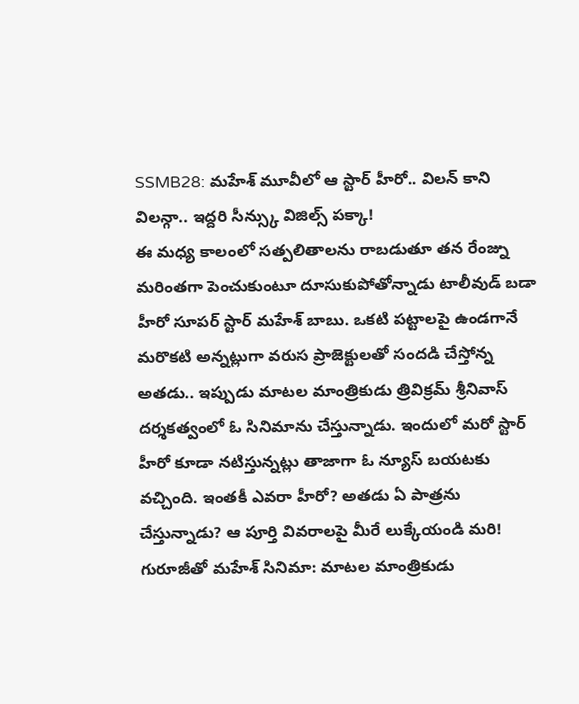SSMB28: మహేశ్ మూవీలో ఆ స్టార్ హీరో.. విలన్ కాని విలన్గా.. ఇద్దరి సీన్స్కు విజిల్స్ పక్కా!
ఈ మధ్య కాలంలో సత్పలితాలను రాబడుతూ తన రేంజ్ను మరింతగా పెంచుకుంటూ దూసుకుపోతోన్నాడు టాలీవుడ్ బడా హీరో సూపర్ స్టార్ మహేశ్ బాబు. ఒకటి పట్టాలపై ఉండగానే మరొకటి అన్నట్లుగా వరుస ప్రాజెక్టులతో సందడి చేస్తోన్న అతడు.. ఇప్పుడు మాటల మాంత్రికుడు త్రివిక్రమ్ శ్రీనివాస్ దర్శకత్వంలో ఓ సినిమాను చేస్తున్నాడు. ఇందులో మరో స్టార్ హీరో కూడా నటిస్తున్నట్లు తాజాగా ఓ న్యూస్ బయటకు వచ్చింది. ఇంతకీ ఎవరా హీరో? అతడు ఏ పాత్రను చేస్తున్నాడు? ఆ పూర్తి వివరాలపై మీరే లుక్కేయండి మరి!
గురూజీతో మహేశ్ సినిమా: మాటల మాంత్రికుడు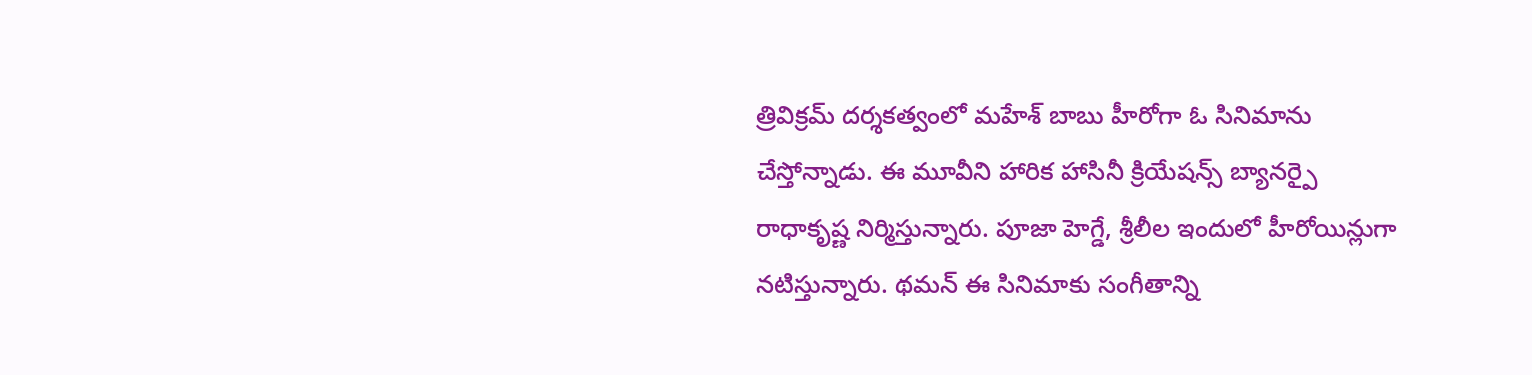త్రివిక్రమ్ దర్శకత్వంలో మహేశ్ బాబు హీరోగా ఓ సినిమాను చేస్తోన్నాడు. ఈ మూవీని హారిక హాసినీ క్రియేషన్స్ బ్యానర్పై రాధాకృష్ణ నిర్మిస్తున్నారు. పూజా హెగ్డే, శ్రీలీల ఇందులో హీరోయిన్లుగా నటిస్తున్నారు. థమన్ ఈ సినిమాకు సంగీతాన్ని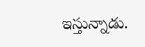ఇస్తున్నాడు.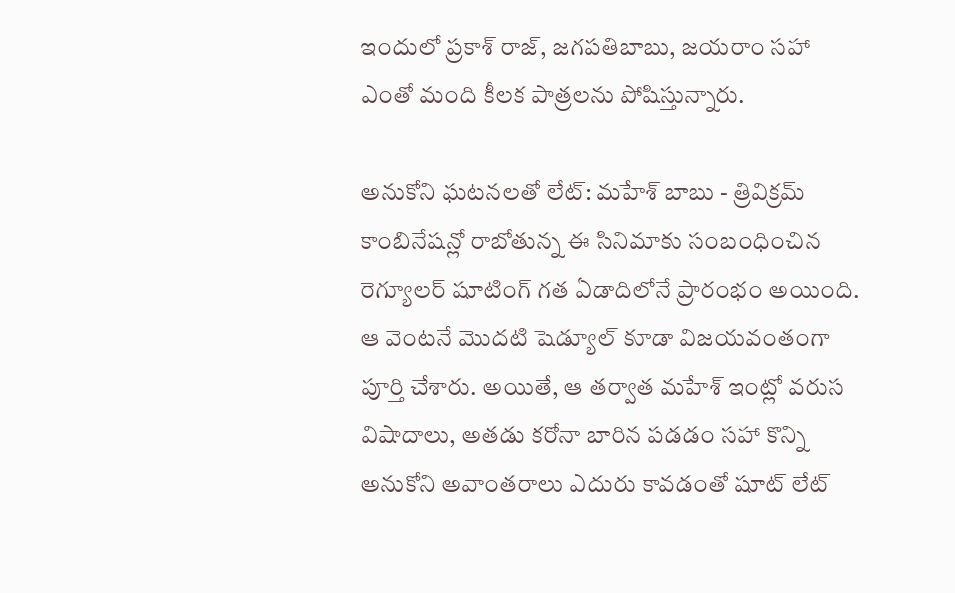ఇందులో ప్రకాశ్ రాజ్, జగపతిబాబు, జయరాం సహా ఎంతో మంది కీలక పాత్రలను పోషిస్తున్నారు.

అనుకోని ఘటనలతో లేట్: మహేశ్ బాబు - త్రివిక్రమ్ కాంబినేషన్లో రాబోతున్న ఈ సినిమాకు సంబంధించిన రెగ్యూలర్ షూటింగ్ గత ఏడాదిలోనే ప్రారంభం అయింది. ఆ వెంటనే మొదటి షెడ్యూల్ కూడా విజయవంతంగా పూర్తి చేశారు. అయితే, ఆ తర్వాత మహేశ్ ఇంట్లో వరుస విషాదాలు, అతడు కరోనా బారిన పడడం సహా కొన్ని అనుకోని అవాంతరాలు ఎదురు కావడంతో షూట్ లేట్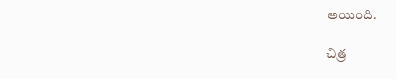అయింది.

చిత్ర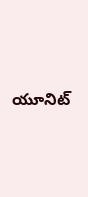యూనిట్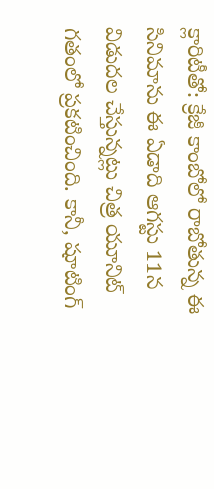క్లారిటీతో: క్రేజీ కాంబోలో రాబోతున్న ఈ సినిమాను ఈ ఏడాది ఆగస్టు 11న విడుదల చేస్తున్నట్లు చిత్ర యూనిట్ గతంలో ప్రకటించింది. కానీ, షూటింగ్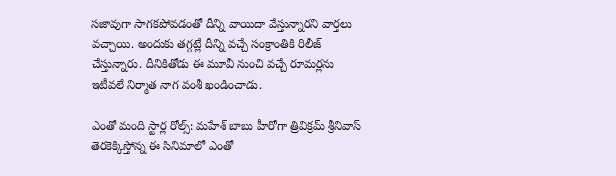సజావుగా సాగకపోవడంతో దీన్ని వాయిదా వేస్తున్నారని వార్తలు వచ్చాయి. అందుకు తగ్గట్లే దీన్ని వచ్చే సంక్రాంతికి రిలీజ్ చేస్తున్నారు. దీనికితోడు ఈ మూవీ నుంచి వచ్చే రూమర్లను ఇటీవలే నిర్మాత నాగ వంశీ ఖండించాడు.

ఎంతో మంది స్టార్ల రోల్స్: మహేశ్ బాబు హీరోగా త్రివిక్రమ్ శ్రీనివాస్ తెరకెక్కిస్తోన్న ఈ సినిమాలో ఎంతో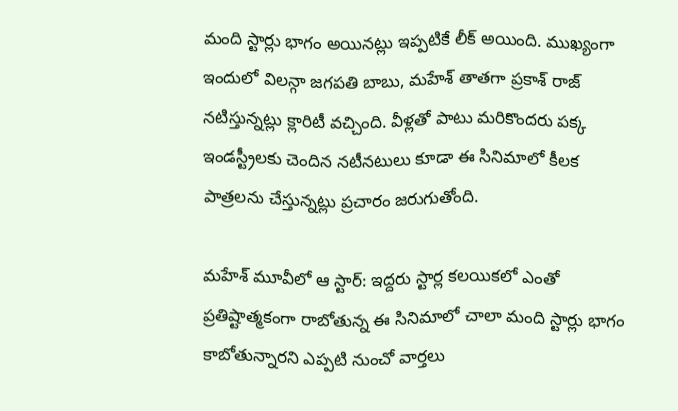మంది స్టార్లు భాగం అయినట్లు ఇప్పటికే లీక్ అయింది. ముఖ్యంగా ఇందులో విలన్గా జగపతి బాబు, మహేశ్ తాతగా ప్రకాశ్ రాజ్ నటిస్తున్నట్లు క్లారిటీ వచ్చింది. వీళ్లతో పాటు మరికొందరు పక్క ఇండస్ట్రీలకు చెందిన నటీనటులు కూడా ఈ సినిమాలో కీలక పాత్రలను చేస్తున్నట్లు ప్రచారం జరుగుతోంది.

మహేశ్ మూవీలో ఆ స్టార్: ఇద్దరు స్టార్ల కలయికలో ఎంతో ప్రతిష్టాత్మకంగా రాబోతున్న ఈ సినిమాలో చాలా మంది స్టార్లు భాగం కాబోతున్నారని ఎప్పటి నుంచో వార్తలు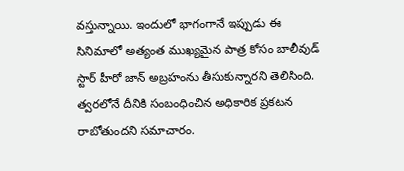వస్తున్నాయి. ఇందులో భాగంగానే ఇప్పుడు ఈ సినిమాలో అత్యంత ముఖ్యమైన పాత్ర కోసం బాలీవుడ్ స్టార్ హీరో జాన్ అబ్రహంను తీసుకున్నారని తెలిసింది. త్వరలోనే దీనికి సంబంధించిన అధికారిక ప్రకటన రాబోతుందని సమాచారం.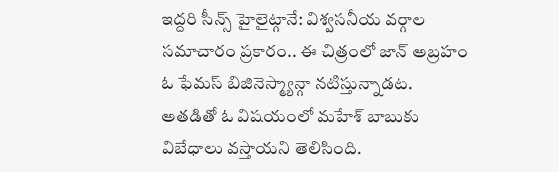ఇద్దరి సీన్స్ హైలైట్గానే: విశ్వసనీయ వర్గాల సమాచారం ప్రకారం.. ఈ చిత్రంలో జాన్ అబ్రహం ఓ ఫేమస్ బిజినెస్మ్యాన్గా నటిస్తున్నాడట. అతడితో ఓ విషయంలో మహేశ్ బాబుకు విబేధాలు వస్తాయని తెలిసింది.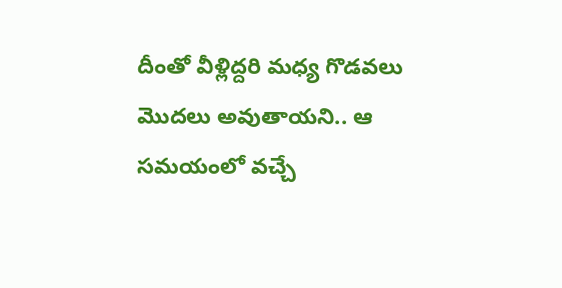దీంతో వీళ్లిద్దరి మధ్య గొడవలు మొదలు అవుతాయని.. ఆ సమయంలో వచ్చే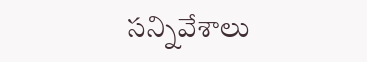సన్నివేశాలు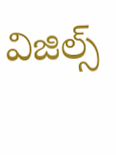విజిల్స్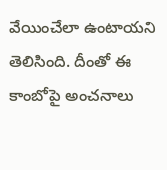వేయించేలా ఉంటాయని తెలిసింది. దీంతో ఈ కాంబోపై అంచనాలు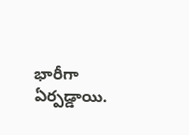భారీగా ఏర్పడ్డాయి.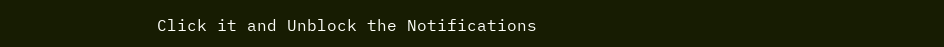Click it and Unblock the Notifications